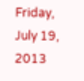Friday, July 19, 2013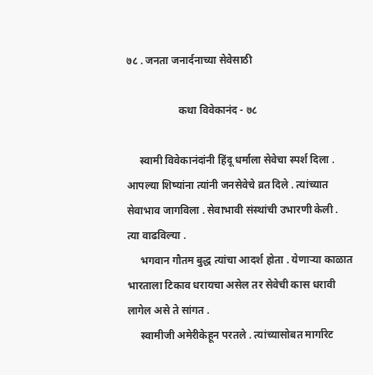७८ . जनता जनार्दनाच्या सेवेसाठी

                    कथा विवेकानंद - ७८

     स्वामी विवेकानंदांनी हिंदू धर्माला सेवेचा स्पर्श दिला . आपल्या शिष्यांना त्यांनी जनसेवेचे व्रत दिले . त्यांच्यात सेवाभाव जागविला . सेवाभावी संस्थांची उभारणी केली .  त्या वाढविल्या .
     भगवान गौतम बुद्ध त्यांचा आदर्श होता . येणाऱ्या काळात भारताला टिकाव धरायचा असेल तर सेवेची कास धरावी लागेल असे ते सांगत .
     स्वामीजी अमेरीकेहून परतले . त्यांच्यासोबत मार्गारेट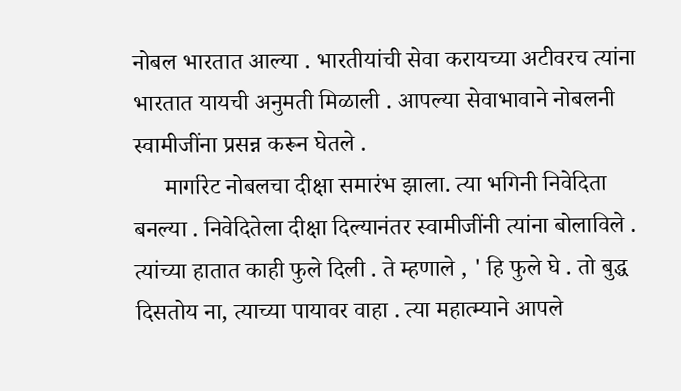नोबल भारतात आल्या . भारतीयांची सेवा करायच्या अटीवरच त्यांना भारतात यायची अनुमती मिळाली . आपल्या सेवाभावाने नोबलनी स्वामीजींना प्रसन्न करून घेतले .
     मार्गारेट नोबलचा दीक्षा समारंभ झाला. त्या भगिनी निवेदिता बनल्या . निवेदितेला दीक्षा दिल्यानंतर स्वामीजींनी त्यांना बोलाविले . त्यांच्या हातात काही फुले दिली . ते म्हणाले , ' हि फुले घे . तो बुद्ध दिसतोय ना, त्याच्या पायावर वाहा . त्या महात्म्याने आपले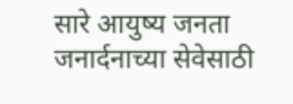सारे आयुष्य जनता जनार्दनाच्या सेवेसाठी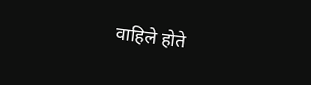वाहिले होते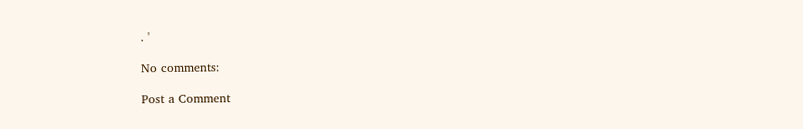. '

No comments:

Post a Comment